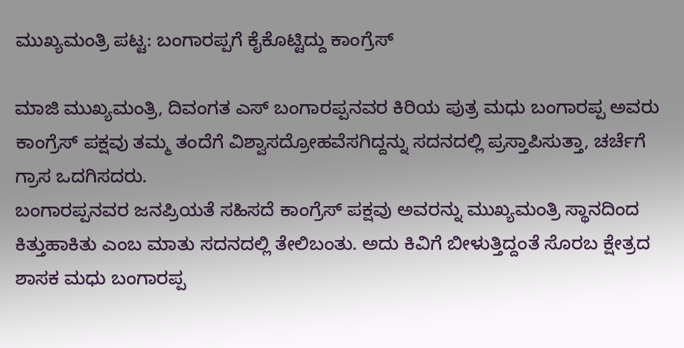ಮುಖ್ಯಮಂತ್ರಿ ಪಟ್ಟ: ಬಂಗಾರಪ್ಪಗೆ ಕೈಕೊಟ್ಟಿದ್ದು ಕಾಂಗ್ರೆಸ್

ಮಾಜಿ ಮುಖ್ಯಮಂತ್ರಿ, ದಿವಂಗತ ಎಸ್ ಬಂಗಾರಪ್ಪನವರ ಕಿರಿಯ ಪುತ್ರ ಮಧು ಬಂಗಾರಪ್ಪ ಅವರು ಕಾಂಗ್ರೆಸ್ ಪಕ್ಷವು ತಮ್ಮ ತಂದೆಗೆ ವಿಶ್ವಾಸದ್ರೋಹವೆಸಗಿದ್ದನ್ನು ಸದನದಲ್ಲಿ ಪ್ರಸ್ತಾಪಿಸುತ್ತಾ, ಚರ್ಚೆಗೆ ಗ್ರಾಸ ಒದಗಿಸದರು.
ಬಂಗಾರಪ್ಪನವರ ಜನಪ್ರಿಯತೆ ಸಹಿಸದೆ ಕಾಂಗ್ರೆಸ್ ಪಕ್ಷವು ಅವರನ್ನು ಮುಖ್ಯಮಂತ್ರಿ ಸ್ಥಾನದಿಂದ ಕಿತ್ತುಹಾಕಿತು ಎಂಬ ಮಾತು ಸದನದಲ್ಲಿ ತೇಲಿಬಂತು. ಅದು ಕಿವಿಗೆ ಬೀಳುತ್ತಿದ್ದಂತೆ ಸೊರಬ ಕ್ಷೇತ್ರದ ಶಾಸಕ ಮಧು ಬಂಗಾರಪ್ಪ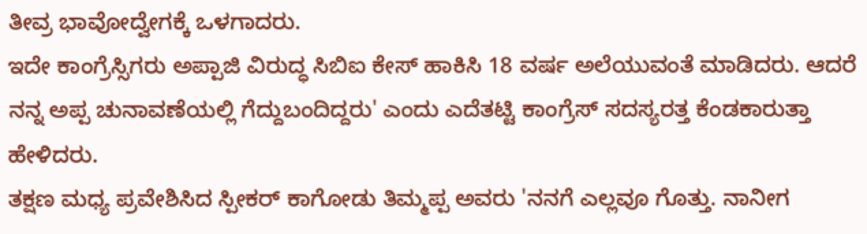ತೀವ್ರ ಭಾವೋದ್ವೇಗಕ್ಕೆ ಒಳಗಾದರು.
ಇದೇ ಕಾಂಗ್ರೆಸ್ಸಿಗರು ಅಪ್ಪಾಜಿ ವಿರುದ್ಧ ಸಿಬಿಐ ಕೇಸ್ ಹಾಕಿಸಿ 18 ವರ್ಷ ಅಲೆಯುವಂತೆ ಮಾಡಿದರು. ಆದರೆ ನನ್ನ ಅಪ್ಪ ಚುನಾವಣೆಯಲ್ಲಿ ಗೆದ್ದುಬಂದಿದ್ದರು' ಎಂದು ಎದೆತಟ್ಟಿ ಕಾಂಗ್ರೆಸ್ ಸದಸ್ಯರತ್ತ ಕೆಂಡಕಾರುತ್ತಾ ಹೇಳಿದರು.
ತಕ್ಷಣ ಮಧ್ಯ ಪ್ರವೇಶಿಸಿದ ಸ್ಪೀಕರ್ ಕಾಗೋಡು ತಿಮ್ಮಪ್ಪ ಅವರು 'ನನಗೆ ಎಲ್ಲವೂ ಗೊತ್ತು. ನಾನೀಗ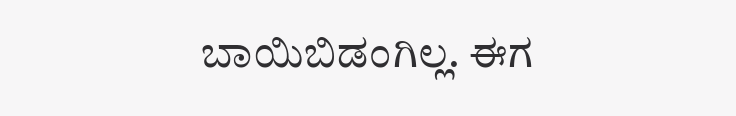ಬಾಯಿಬಿಡಂಗಿಲ್ಲ. ಈಗ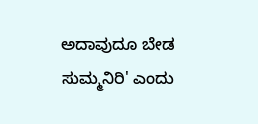ಅದಾವುದೂ ಬೇಡ ಸುಮ್ಮನಿರಿ' ಎಂದು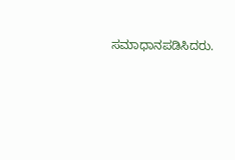ಸಮಾಧಾನಪಡಿಸಿದರು.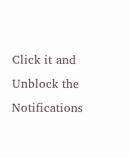Click it and Unblock the Notifications